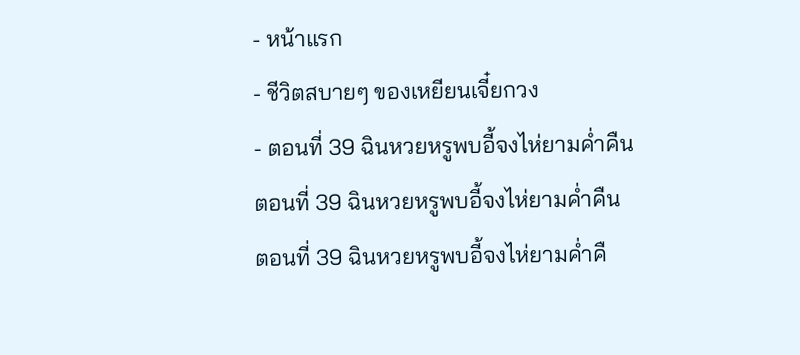- หน้าแรก
- ชีวิตสบายๆ ของเหยียนเจี๋ยกวง
- ตอนที่ 39 ฉินหวยหรูพบอี้จงไห่ยามค่ำคืน
ตอนที่ 39 ฉินหวยหรูพบอี้จงไห่ยามค่ำคืน
ตอนที่ 39 ฉินหวยหรูพบอี้จงไห่ยามค่ำคื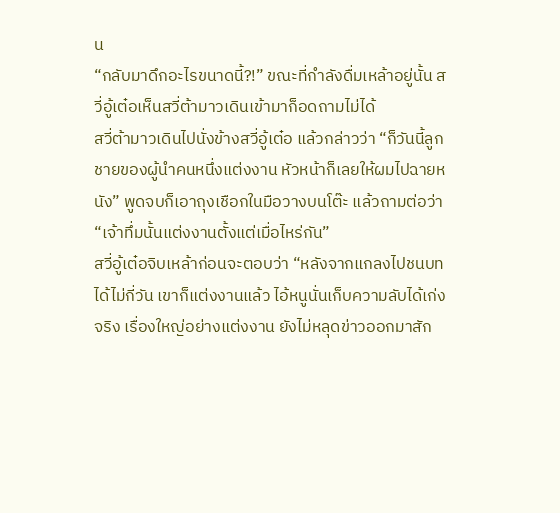น
“กลับมาดึกอะไรขนาดนี้?!” ขณะที่กำลังดื่มเหล้าอยู่นั้น สวี่อู้เต๋อเห็นสวี่ต้ามาวเดินเข้ามาก็อดถามไม่ได้
สวี่ต้ามาวเดินไปนั่งข้างสวี่อู้เต๋อ แล้วกล่าวว่า “ก็วันนี้ลูกชายของผู้นำคนหนึ่งแต่งงาน หัวหน้าก็เลยให้ผมไปฉายหนัง” พูดจบก็เอาถุงเชือกในมือวางบนโต๊ะ แล้วถามต่อว่า “เจ้าทึ่มนั้นแต่งงานตั้งแต่เมื่อไหร่กัน”
สวี่อู้เต๋อจิบเหล้าก่อนจะตอบว่า “หลังจากแกลงไปชนบทได้ไม่กี่วัน เขาก็แต่งงานแล้ว ไอ้หนูนั่นเก็บความลับได้เก่งจริง เรื่องใหญ่อย่างแต่งงาน ยังไม่หลุดข่าวออกมาสัก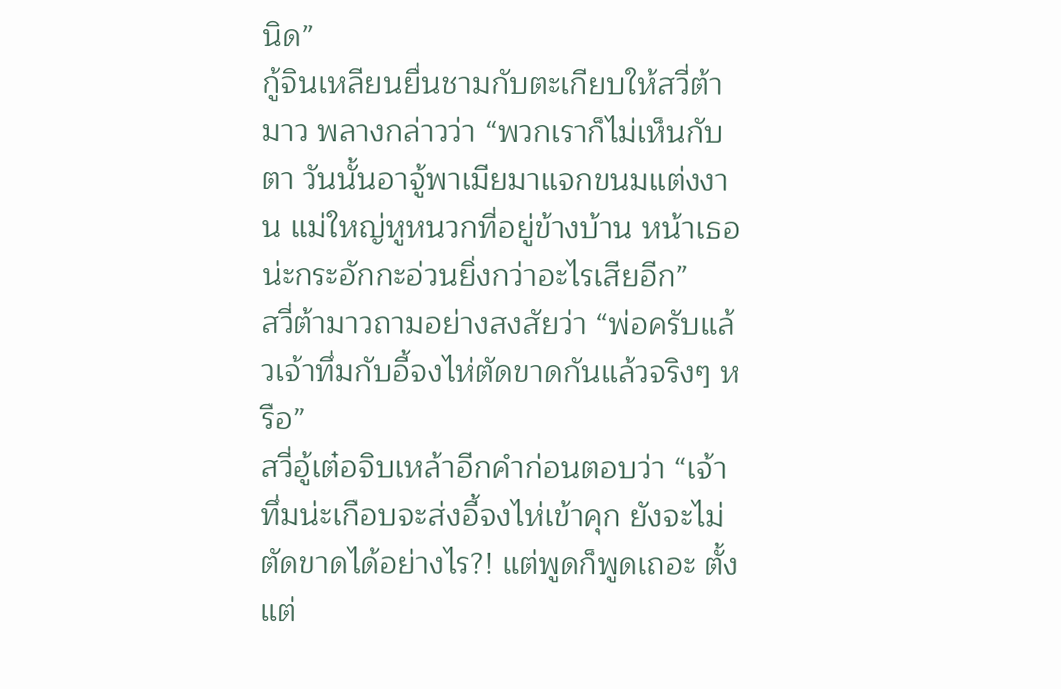นิด”
กู้จินเหลียนยื่นชามกับตะเกียบให้สวี่ต้ามาว พลางกล่าวว่า “พวกเราก็ไม่เห็นกับตา วันนั้นอาจู้พาเมียมาแจกขนมแต่งงาน แม่ใหญ่หูหนวกที่อยู่ข้างบ้าน หน้าเธอน่ะกระอักกะอ่วนยิ่งกว่าอะไรเสียอีก”
สวี่ต้ามาวถามอย่างสงสัยว่า “พ่อครับแล้วเจ้าทึ่มกับอี้จงไห่ตัดขาดกันแล้วจริงๆ หรือ”
สวี่อู้เต๋อจิบเหล้าอีกคำก่อนตอบว่า “เจ้าทึ่มน่ะเกือบจะส่งอี้จงไห่เข้าคุก ยังจะไม่ตัดขาดได้อย่างไร?! แต่พูดก็พูดเถอะ ตั้งแต่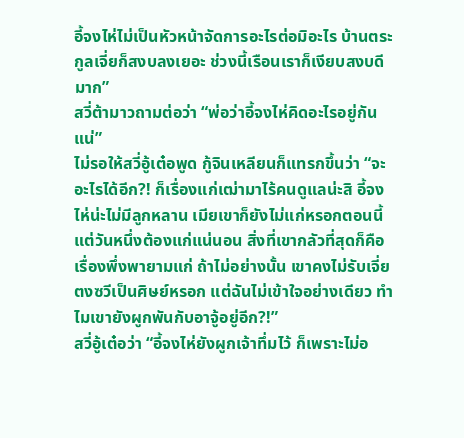อี้จงไห่ไม่เป็นหัวหน้าจัดการอะไรต่อมิอะไร บ้านตระกูลเจี่ยก็สงบลงเยอะ ช่วงนี้เรือนเราก็เงียบสงบดีมาก”
สวี่ต้ามาวถามต่อว่า “พ่อว่าอี้จงไห่คิดอะไรอยู่กันแน่”
ไม่รอให้สวี่อู้เต๋อพูด กู้จินเหลียนก็แทรกขึ้นว่า “จะอะไรได้อีก?! ก็เรื่องแก่เฒ่ามาไร้คนดูแลน่ะสิ อี้จงไห่น่ะไม่มีลูกหลาน เมียเขาก็ยังไม่แก่หรอกตอนนี้ แต่วันหนึ่งต้องแก่แน่นอน สิ่งที่เขากลัวที่สุดก็คือเรื่องพึ่งพายามแก่ ถ้าไม่อย่างนั้น เขาคงไม่รับเจี่ยตงซวีเป็นศิษย์หรอก แต่ฉันไม่เข้าใจอย่างเดียว ทำไมเขายังผูกพันกับอาจู้อยู่อีก?!”
สวี่อู้เต๋อว่า “อี้จงไห่ยังผูกเจ้าทึ่มไว้ ก็เพราะไม่อ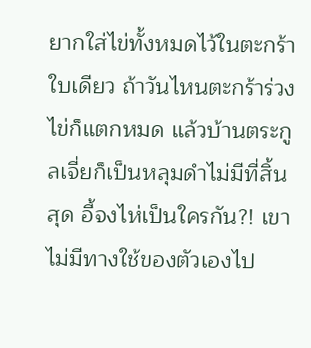ยากใส่ไข่ทั้งหมดไว้ในตะกร้าใบเดียว ถ้าวันไหนตะกร้าร่วง ไข่ก็แตกหมด แล้วบ้านตระกูลเจี่ยก็เป็นหลุมดำไม่มีที่สิ้นสุด อี้จงไห่เป็นใครกัน?! เขาไม่มีทางใช้ของตัวเองไป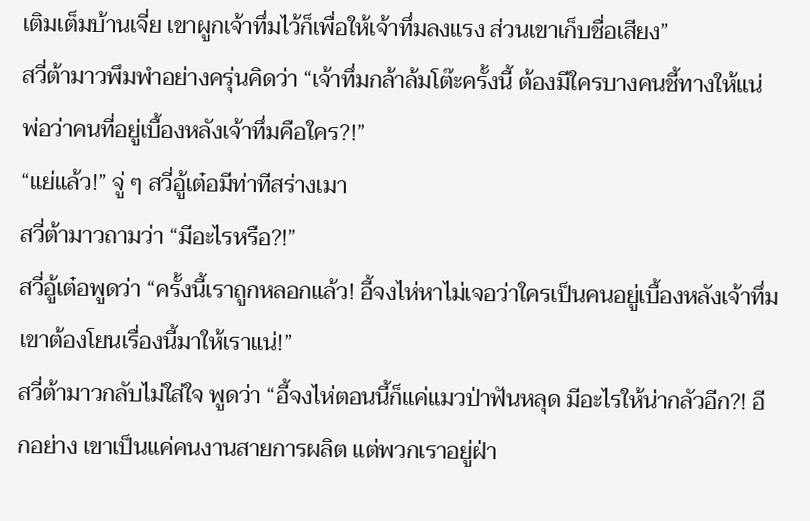เติมเต็มบ้านเจี่ย เขาผูกเจ้าทึ่มไว้ก็เพื่อให้เจ้าทึ่มลงแรง ส่วนเขาเก็บชื่อเสียง”
สวี่ต้ามาวพึมพำอย่างครุ่นคิดว่า “เจ้าทึ่มกล้าล้มโต๊ะครั้งนี้ ต้องมีใครบางคนชี้ทางให้แน่ พ่อว่าคนที่อยู่เบื้องหลังเจ้าทึ่มคือใคร?!”
“แย่แล้ว!” จู่ ๆ สวี่อู้เต๋อมีท่าทีสร่างเมา
สวี่ต้ามาวถามว่า “มีอะไรหรือ?!”
สวี่อู้เต๋อพูดว่า “ครั้งนี้เราถูกหลอกแล้ว! อี้จงไห่หาไม่เจอว่าใครเป็นคนอยู่เบื้องหลังเจ้าทึ่ม เขาต้องโยนเรื่องนี้มาให้เราแน่!”
สวี่ต้ามาวกลับไม่ใส่ใจ พูดว่า “อี้จงไห่ตอนนี้ก็แค่แมวป่าฟันหลุด มีอะไรให้น่ากลัวอีก?! อีกอย่าง เขาเป็นแค่คนงานสายการผลิต แต่พวกเราอยู่ฝ่า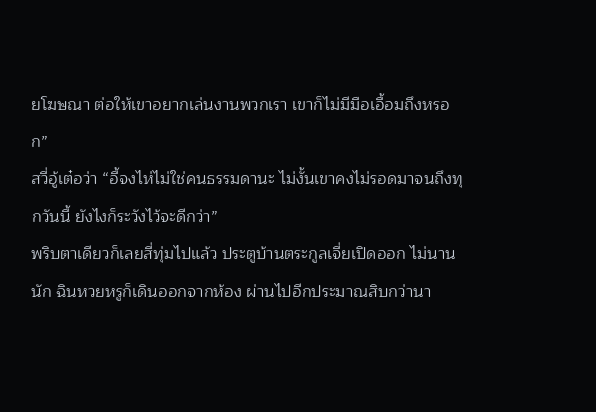ยโฆษณา ต่อให้เขาอยากเล่นงานพวกเรา เขาก็ไม่มีมือเอื้อมถึงหรอก”
สวี่อู้เต๋อว่า “อี้จงไห่ไม่ใช่คนธรรมดานะ ไม่งั้นเขาคงไม่รอดมาจนถึงทุกวันนี้ ยังไงก็ระวังไว้จะดีกว่า”
พริบตาเดียวก็เลยสี่ทุ่มไปแล้ว ประตูบ้านตระกูลเจี่ยเปิดออก ไม่นานนัก ฉินหวยหรูก็เดินออกจากห้อง ผ่านไปอีกประมาณสิบกว่านา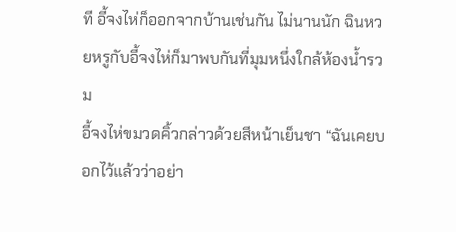ที อี้จงไห่ก็ออกจากบ้านเช่นกัน ไม่นานนัก ฉินหวยหรูกับอี้จงไห่ก็มาพบกันที่มุมหนึ่งใกล้ห้องน้ำรวม
อี้จงไห่ขมวดคิ้วกล่าวด้วยสีหน้าเย็นชา “ฉันเคยบอกไว้แล้วว่าอย่า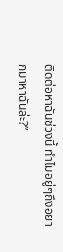ติดต่อหาฉันช่วงนี้ ทำไมอยู่ๆถึงอยากมาหาฉันล่ะ?”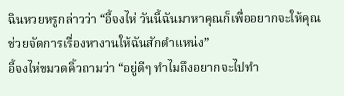ฉินหวยหรูกล่าวว่า “อี้จงไห่ วันนี้ฉันมาหาคุณก็เพื่ออยากจะให้คุณช่วยจัดการเรื่องหางานให้ฉันสักตำแหน่ง”
อี้จงไห่ขมวดคิ้วถามว่า “อยู่ดีๆ ทำไมถึงอยากจะไปทำ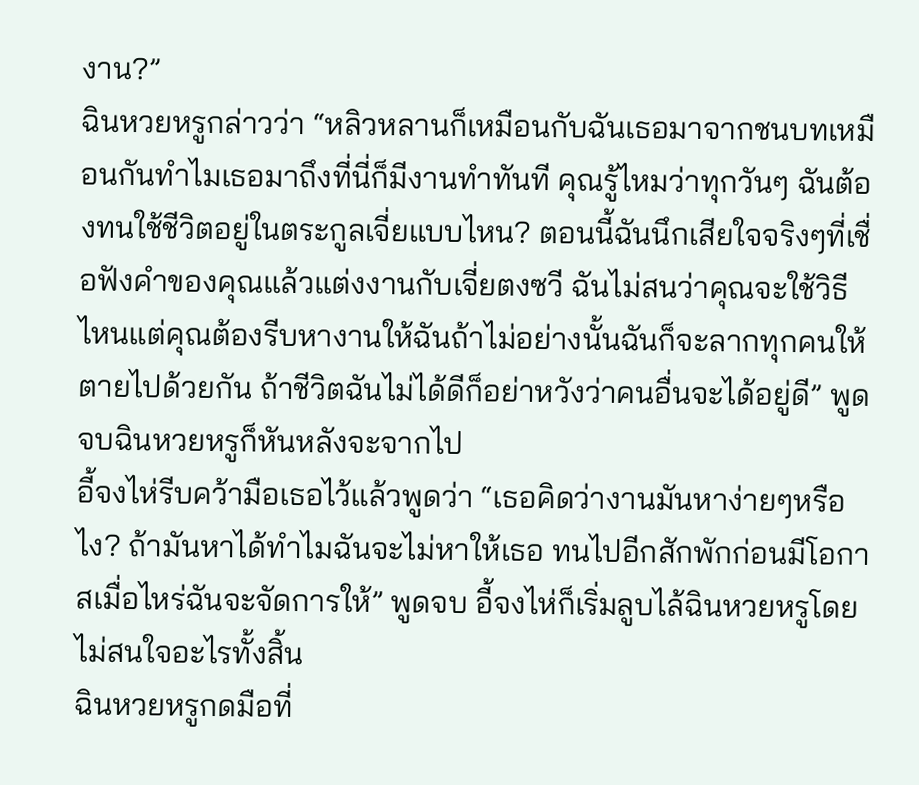งาน?”
ฉินหวยหรูกล่าวว่า “หลิวหลานก็เหมือนกับฉันเธอมาจากชนบทเหมือนกันทำไมเธอมาถึงที่นี่ก็มีงานทำทันที คุณรู้ไหมว่าทุกวันๆ ฉันต้องทนใช้ชีวิตอยู่ในตระกูลเจี่ยแบบไหน? ตอนนี้ฉันนึกเสียใจจริงๆที่เชื่อฟังคำของคุณแล้วแต่งงานกับเจี่ยตงซวี ฉันไม่สนว่าคุณจะใช้วิธีไหนแต่คุณต้องรีบหางานให้ฉันถ้าไม่อย่างนั้นฉันก็จะลากทุกคนให้ตายไปด้วยกัน ถ้าชีวิตฉันไม่ได้ดีก็อย่าหวังว่าคนอื่นจะได้อยู่ดี” พูดจบฉินหวยหรูก็หันหลังจะจากไป
อี้จงไห่รีบคว้ามือเธอไว้แล้วพูดว่า “เธอคิดว่างานมันหาง่ายๆหรือไง? ถ้ามันหาได้ทำไมฉันจะไม่หาให้เธอ ทนไปอีกสักพักก่อนมีโอกาสเมื่อไหร่ฉันจะจัดการให้” พูดจบ อี้จงไห่ก็เริ่มลูบไล้ฉินหวยหรูโดยไม่สนใจอะไรทั้งสิ้น
ฉินหวยหรูกดมือที่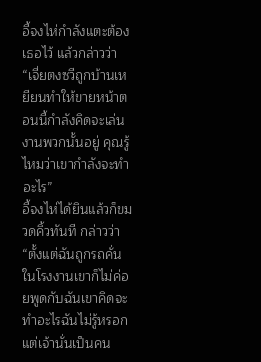อี้จงไห่กำลังแตะต้องเธอไว้ แล้วกล่าวว่า “เจี่ยตงซวีถูกบ้านเหยียนทำให้ขายหน้าตอนนี้กำลังคิดจะเล่นงานพวกนั้นอยู่ คุณรู้ไหมว่าเขากำลังจะทำอะไร”
อี้จงไห่ได้ยินแล้วก็ขมวดคิ้วทันที กล่าวว่า “ตั้งแต่ฉันถูกรถคั่นในโรงงานเขาก็ไม่ค่อยพูดกับฉันเขาคิดจะทำอะไรฉันไม่รู้หรอก แต่เจ้านั่นเป็นคน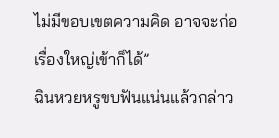ไม่มีขอบเขตความคิด อาจจะก่อเรื่องใหญ่เข้าก็ได้”
ฉินหวยหรูขบฟันแน่นแล้วกล่าว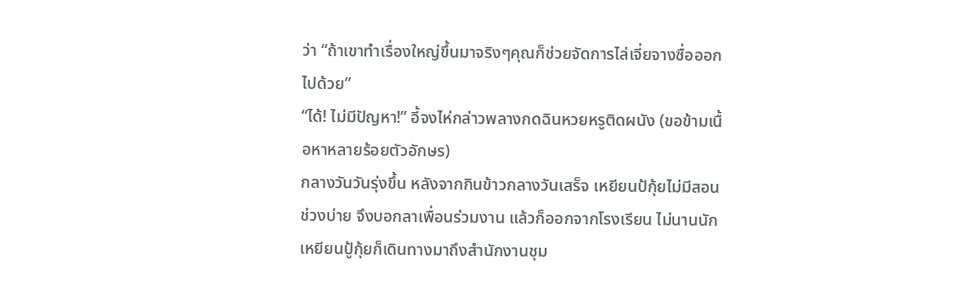ว่า “ถ้าเขาทำเรื่องใหญ่ขึ้นมาจริงๆคุณก็ช่วยจัดการไล่เจี่ยจางซื่อออกไปด้วย”
“ได้! ไม่มีปัญหา!” อี้จงไห่กล่าวพลางกดฉินหวยหรูติดผนัง (ขอข้ามเนื้อหาหลายร้อยตัวอักษร)
กลางวันวันรุ่งขึ้น หลังจากกินข้าวกลางวันเสร็จ เหยียนป้กุ้ยไม่มีสอนช่วงบ่าย จึงบอกลาเพื่อนร่วมงาน แล้วก็ออกจากโรงเรียน ไม่นานนัก เหยียนปู้กุ้ยก็เดินทางมาถึงสำนักงานชุม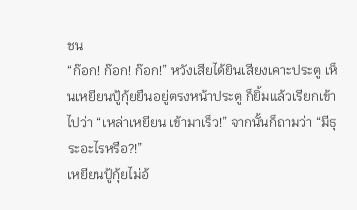ชน
“ก๊อก! ก๊อก! ก๊อก!” หวังเสียได้ยินเสียงเคาะประตู เห็นเหยียนปู้กุ้ยยืนอยู่ตรงหน้าประตู ก็ยิ้มแล้วเรียกเข้าไปว่า “เหล่าเหยียน เข้ามาเร็ว!” จากนั้นก็ถามว่า “มีธุระอะไรหรือ?!”
เหยียนปู้กุ้ยไม่อ้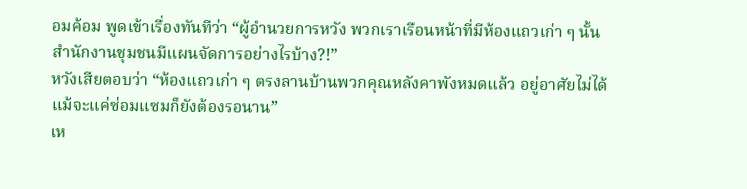อมค้อม พูดเข้าเรื่องทันทีว่า “ผู้อำนวยการหวัง พวกเราเรือนหน้าที่มีห้องแถวเก่า ๆ นั้น สำนักงานชุมชนมีแผนจัดการอย่างไรบ้าง?!”
หวังเสียตอบว่า “ห้องแถวเก่า ๆ ตรงลานบ้านพวกคุณหลังคาพังหมดแล้ว อยู่อาศัยไม่ได้ แม้จะแค่ซ่อมแซมก็ยังต้องรอนาน”
เห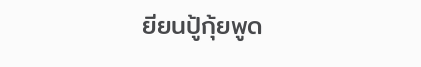ยียนปู้กุ้ยพูด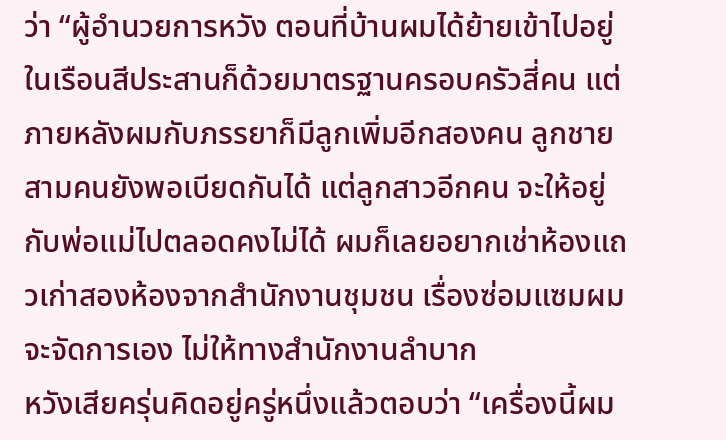ว่า “ผู้อำนวยการหวัง ตอนที่บ้านผมได้ย้ายเข้าไปอยู่ในเรือนสีประสานก็ด้วยมาตรฐานครอบครัวสี่คน แต่ภายหลังผมกับภรรยาก็มีลูกเพิ่มอีกสองคน ลูกชายสามคนยังพอเบียดกันได้ แต่ลูกสาวอีกคน จะให้อยู่กับพ่อแม่ไปตลอดคงไม่ได้ ผมก็เลยอยากเช่าห้องแถวเก่าสองห้องจากสำนักงานชุมชน เรื่องซ่อมแซมผมจะจัดการเอง ไม่ให้ทางสำนักงานลำบาก
หวังเสียครุ่นคิดอยู่ครู่หนึ่งแล้วตอบว่า “เครื่องนี้ผม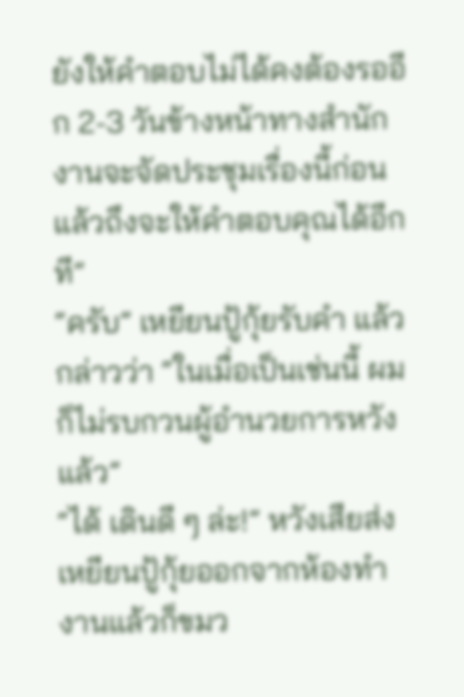ยังให้คำตอบไม่ได้คงต้องรออีก 2-3 วันข้างหน้าทางสำนักงานจะจัดประชุมเรื่องนี้ก่อนแล้วถึงจะให้คำตอบคุณได้อีกที”
“ครับ” เหยียนปู้กุ้ยรับคำ แล้วกล่าวว่า “ในเมื่อเป็นเช่นนี้ ผมก็ไม่รบกวนผู้อำนวยการหวังแล้ว”
“ได้ เดินดี ๆ ล่ะ!” หวังเสียส่งเหยียนปู้กุ้ยออกจากห้องทำงานแล้วก็ขมว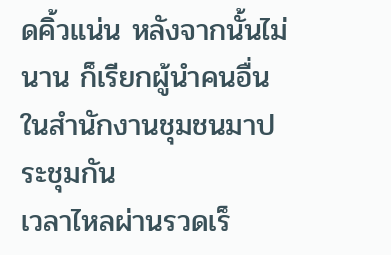ดคิ้วแน่น หลังจากนั้นไม่นาน ก็เรียกผู้นำคนอื่นในสำนักงานชุมชนมาประชุมกัน
เวลาไหลผ่านรวดเร็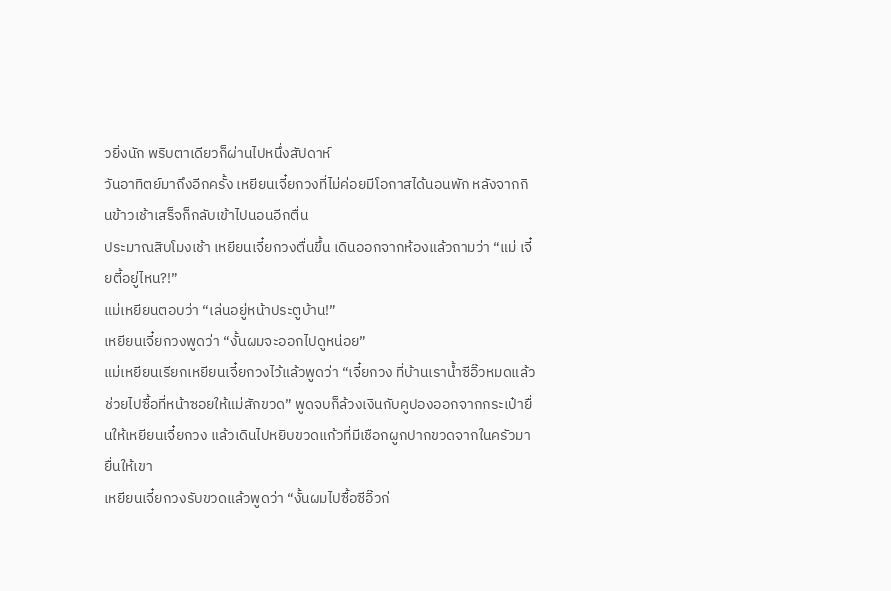วยิ่งนัก พริบตาเดียวก็ผ่านไปหนึ่งสัปดาห์
วันอาทิตย์มาถึงอีกครั้ง เหยียนเจี๋ยกวงที่ไม่ค่อยมีโอกาสได้นอนพัก หลังจากกินข้าวเช้าเสร็จก็กลับเข้าไปนอนอีกตื่น
ประมาณสิบโมงเช้า เหยียนเจี๋ยกวงตื่นขึ้น เดินออกจากห้องแล้วถามว่า “แม่ เจี๋ยตี้อยู่ไหน?!”
แม่เหยียนตอบว่า “เล่นอยู่หน้าประตูบ้าน!”
เหยียนเจี๋ยกวงพูดว่า “งั้นผมจะออกไปดูหน่อย”
แม่เหยียนเรียกเหยียนเจี๋ยกวงไว้แล้วพูดว่า “เจี๋ยกวง ที่บ้านเราน้ำซีอิ๊วหมดแล้ว ช่วยไปซื้อที่หน้าซอยให้แม่สักขวด” พูดจบก็ล้วงเงินกับคูปองออกจากกระเป๋ายื่นให้เหยียนเจี๋ยกวง แล้วเดินไปหยิบขวดแก้วที่มีเชือกผูกปากขวดจากในครัวมายื่นให้เขา
เหยียนเจี๋ยกวงรับขวดแล้วพูดว่า “งั้นผมไปซื้อซีอิ๊วก่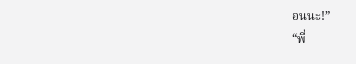อนนะ!”
“พี่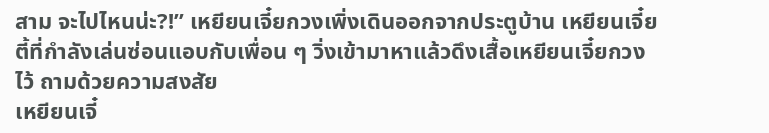สาม จะไปไหนน่ะ?!” เหยียนเจี๋ยกวงเพิ่งเดินออกจากประตูบ้าน เหยียนเจี๋ยตี้ที่กำลังเล่นซ่อนแอบกับเพื่อน ๆ วิ่งเข้ามาหาแล้วดึงเสื้อเหยียนเจี๋ยกวงไว้ ถามด้วยความสงสัย
เหยียนเจี๋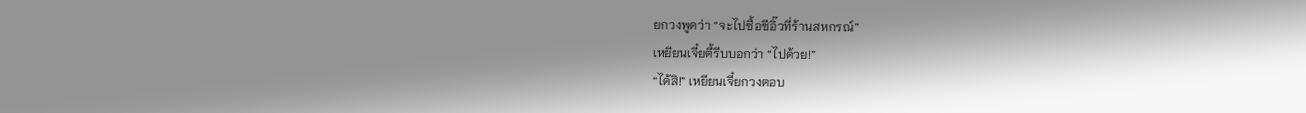ยกวงพูดว่า “จะไปซื้อซีอิ๊วที่ร้านสหกรณ์”
เหยียนเจี๋ยตี้รีบบอกว่า “ไปด้วย!”
“ได้สิ!” เหยียนเจี๋ยกวงตอบ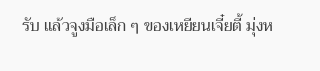รับ แล้วจูงมือเล็ก ๆ ของเหยียนเจี๋ยตี้ มุ่งห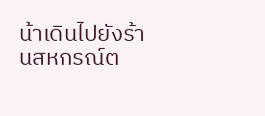น้าเดินไปยังร้านสหกรณ์ต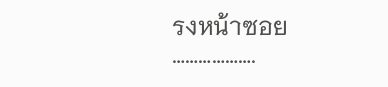รงหน้าซอย
……………….